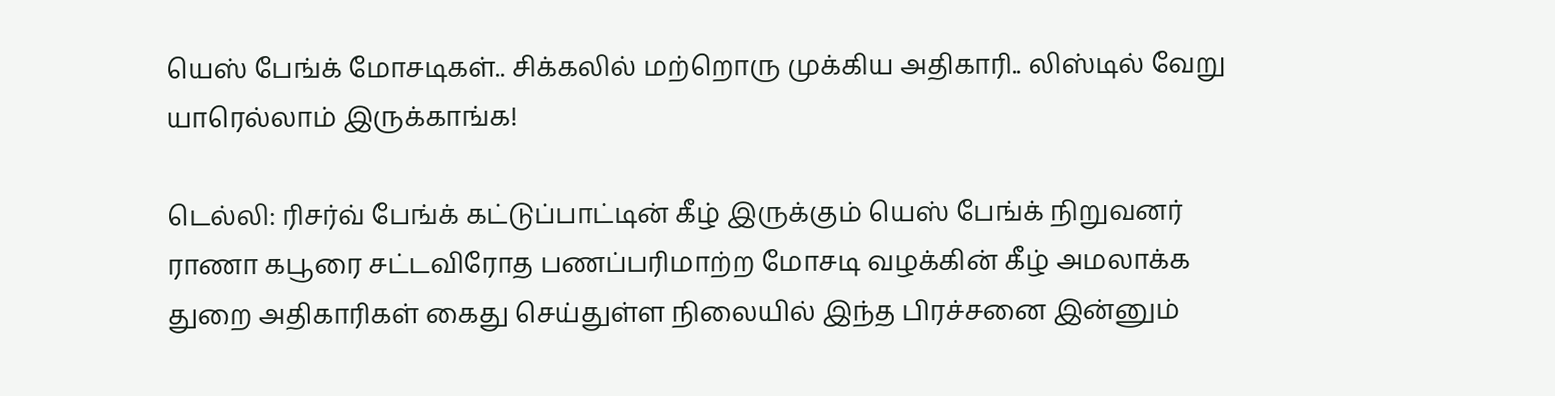யெஸ் பேங்க் மோசடிகள்.. சிக்கலில் மற்றொரு முக்கிய அதிகாரி.. லிஸ்டில் வேறு யாரெல்லாம் இருக்காங்க!

டெல்லி: ரிசர்வ் பேங்க் கட்டுப்பாட்டின் கீழ் இருக்கும் யெஸ் பேங்க் நிறுவனர் ராணா கபூரை சட்டவிரோத பணப்பரிமாற்ற மோசடி வழக்கின் கீழ் அமலாக்க துறை அதிகாரிகள் கைது செய்துள்ள நிலையில் இந்த பிரச்சனை இன்னும்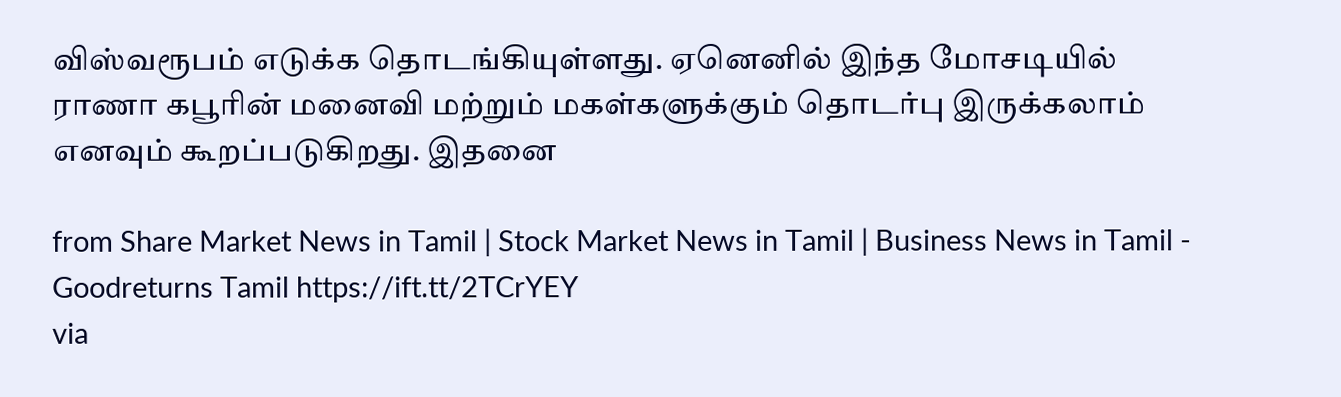விஸ்வரூபம் எடுக்க தொடங்கியுள்ளது. ஏனெனில் இந்த மோசடியில் ராணா கபூரின் மனைவி மற்றும் மகள்களுக்கும் தொடர்பு இருக்கலாம் எனவும் கூறப்படுகிறது. இதனை

from Share Market News in Tamil | Stock Market News in Tamil | Business News in Tamil - Goodreturns Tamil https://ift.tt/2TCrYEY
via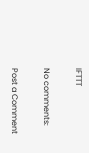IFTTT

No comments:

Post a Comment